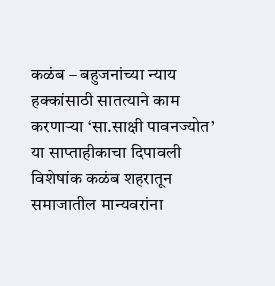कळंब – बहुजनांच्या न्याय हक्कांसाठी सातत्याने काम करणाऱ्या ‘सा.साक्षी पावनज्योत’ या साप्ताहीकाचा दिपावली विशेषांक कळंब शहरातून समाजातील मान्यवरांना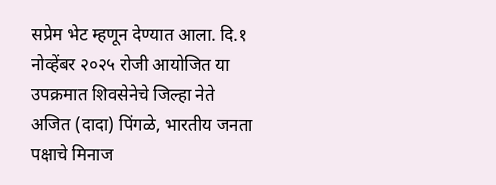सप्रेम भेट म्हणून देण्यात आला. दि.१ नोव्हेंबर २०२५ रोजी आयोजित या उपक्रमात शिवसेनेचे जिल्हा नेते अजित (दादा) पिंगळे, भारतीय जनता पक्षाचे मिनाज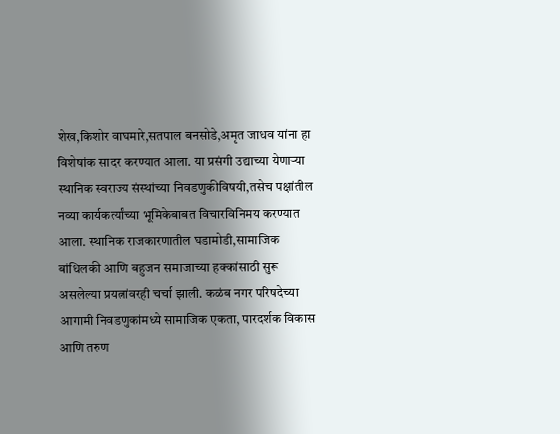शेख,किशोर वाघमारे,सतपाल बनसोडे,अमृत जाधव यांना हा विशेषांक सादर करण्यात आला. या प्रसंगी उद्याच्या येणाऱ्या स्थानिक स्वराज्य संस्थांच्या निवडणुकीविषयी,तसेच पक्षांतील नव्या कार्यकर्त्यांच्या भूमिकेबाबत विचारविनिमय करण्यात आला. स्थानिक राजकारणातील घडामोडी,सामाजिक बांधिलकी आणि बहुजन समाजाच्या हक्कांसाठी सुरू असलेल्या प्रयत्नांवरही चर्चा झाली. कळंब नगर परिषदेच्या आगामी निवडणुकांमध्ये सामाजिक एकता, पारदर्शक विकास आणि तरुण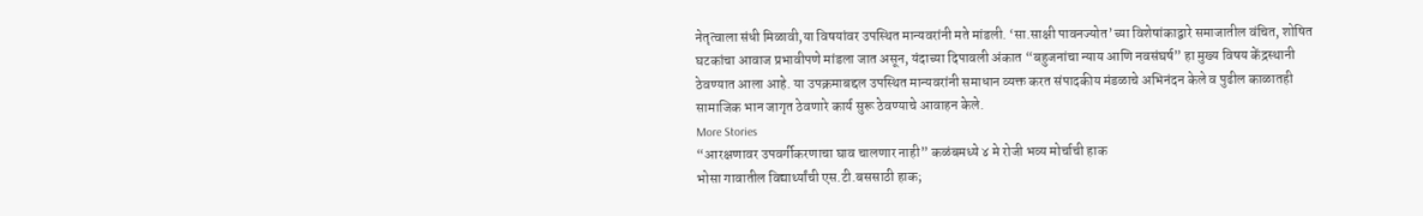नेतृत्वाला संधी मिळावी,या विषयांवर उपस्थित मान्यवरांनी मते मांडली. ‘सा.साक्षी पावनज्योत’च्या विशेषांकाद्वारे समाजातील वंचित, शोषित घटकांचा आवाज प्रभावीपणे मांडला जात असून, यंदाच्या दिपावली अंकात “बहुजनांचा न्याय आणि नवसंघर्ष” हा मुख्य विषय केंद्रस्थानी ठेवण्यात आला आहे. या उपक्रमाबद्दल उपस्थित मान्यवरांनी समाधान व्यक्त करत संपादकीय मंडळाचे अभिनंदन केले व पुढील काळातही सामाजिक भान जागृत ठेवणारे कार्य सुरू ठेवण्याचे आवाहन केले.
More Stories
“आरक्षणावर उपवर्गीकरणाचा घाव चालणार नाही” कळंबमध्ये ४ मे रोजी भव्य मोर्चाची हाक
भोसा गावातील विद्यार्थ्यांची एस.टी.बससाठी हाक;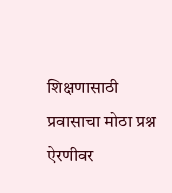शिक्षणासाठी प्रवासाचा मोठा प्रश्न ऐरणीवर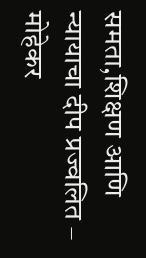समता,शिक्षण आणि न्यायाचा दीप प्रज्वलित – मोहेकर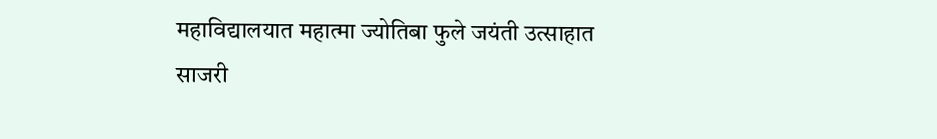महाविद्यालयात महात्मा ज्योतिबा फुले जयंती उत्साहात साजरी